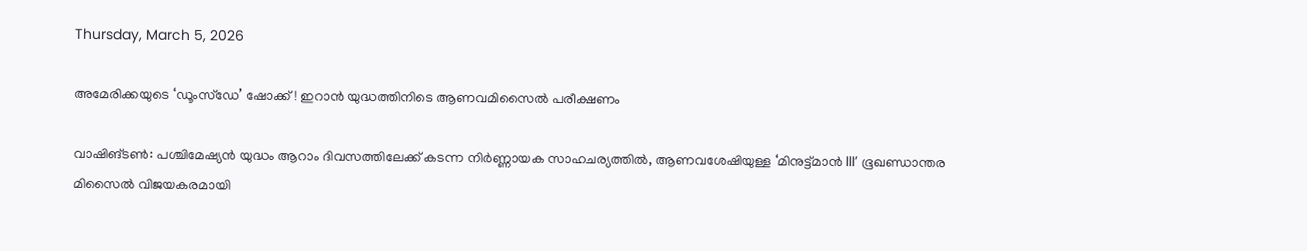Thursday, March 5, 2026

അമേരിക്കയുടെ ‘ഡൂംസ്‌ഡേ’ ഷോക്ക്! ഇറാൻ യുദ്ധത്തിനിടെ ആണവമിസൈൽ പരീക്ഷണം

വാഷിങ്ടൺ: പശ്ചിമേഷ്യൻ യുദ്ധം ആറാം ദിവസത്തിലേക്ക് കടന്ന നിർണ്ണായക സാഹചര്യത്തിൽ, ആണവശേഷിയുള്ള ‘മിനുട്ട്മാൻ III’ ഭൂഖണ്ഡാന്തര മിസൈൽ വിജയകരമായി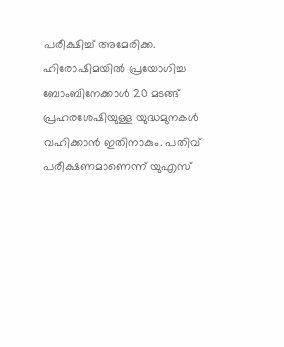പരീക്ഷിച്ച് അമേരിക്ക. ഹിരോഷിമയിൽ പ്രയോഗിച്ച ബോംബിനേക്കാൾ 20 മടങ്ങ് പ്രഹരശേഷിയുള്ള യുദ്ധമുനകൾ വഹിക്കാൻ ഇതിനാകും. പതിവ് പരീക്ഷണമാണെന്ന് യുഎസ്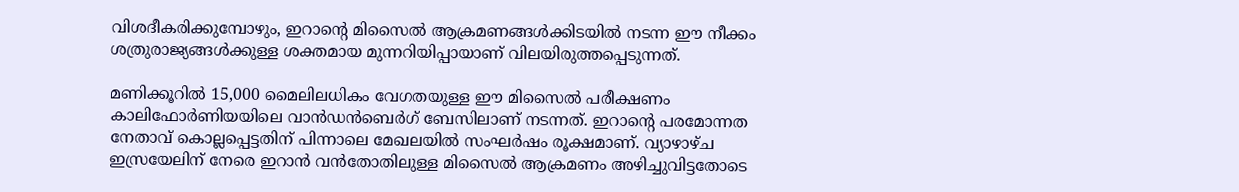വിശദീകരിക്കുമ്പോഴും, ഇറാന്റെ മിസൈൽ ആക്രമണങ്ങൾക്കിടയിൽ നടന്ന ഈ നീക്കം ശത്രുരാജ്യങ്ങൾക്കുള്ള ശക്തമായ മുന്നറിയിപ്പായാണ് വിലയിരുത്തപ്പെടുന്നത്.

മണിക്കൂറിൽ 15,000 മൈലിലധികം വേഗതയുള്ള ഈ മിസൈൽ പരീക്ഷണം കാലിഫോർണിയയിലെ വാൻഡൻബെർഗ് ബേസിലാണ് നടന്നത്. ഇറാന്റെ പരമോന്നത നേതാവ് കൊല്ലപ്പെട്ടതിന് പിന്നാലെ മേഖലയിൽ സംഘർഷം രൂക്ഷമാണ്. വ്യാഴാഴ്ച ഇസ്രയേലിന് നേരെ ഇറാൻ വൻതോതിലുള്ള മിസൈൽ ആക്രമണം അഴിച്ചുവിട്ടതോടെ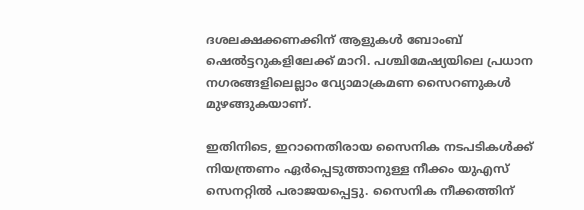ദശലക്ഷക്കണക്കിന് ആളുകൾ ബോംബ് ഷെൽട്ടറുകളിലേക്ക് മാറി. പശ്ചിമേഷ്യയിലെ പ്രധാന നഗരങ്ങളിലെല്ലാം വ്യോമാക്രമണ സൈറണുകൾ മുഴങ്ങുകയാണ്.

ഇതിനിടെ, ഇറാനെതിരായ സൈനിക നടപടികൾക്ക് നിയന്ത്രണം ഏർപ്പെടുത്താനുള്ള നീക്കം യുഎസ് സെനറ്റിൽ പരാജയപ്പെട്ടു. സൈനിക നീക്കത്തിന്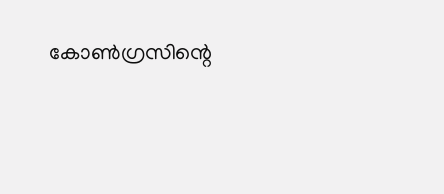കോൺഗ്രസിന്റെ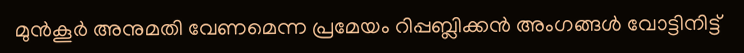മുൻകൂർ അനുമതി വേണമെന്ന പ്രമേയം റിപ്പബ്ലിക്കൻ അംഗങ്ങൾ വോട്ടിനിട്ട്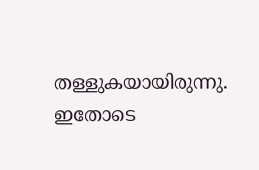തള്ളുകയായിരുന്നു. ഇതോടെ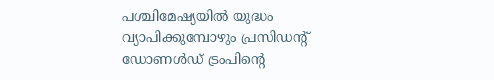പശ്ചിമേഷ്യയിൽ യുദ്ധം വ്യാപിക്കുമ്പോഴും പ്രസിഡന്റ് ഡോണൾഡ് ട്രംപിന്റെ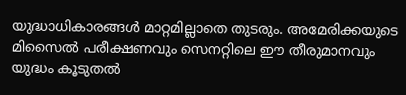യുദ്ധാധികാരങ്ങൾ മാറ്റമില്ലാതെ തുടരും. അമേരിക്കയുടെ മിസൈൽ പരീക്ഷണവും സെനറ്റിലെ ഈ തീരുമാനവും യുദ്ധം കൂടുതൽ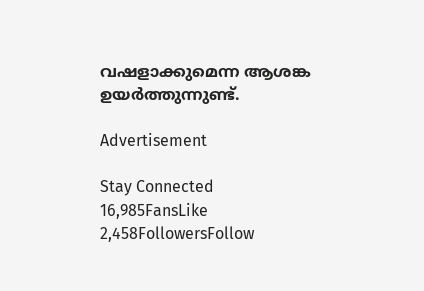വഷളാക്കുമെന്ന ആശങ്ക ഉയർത്തുന്നുണ്ട്.

Advertisement

Stay Connected
16,985FansLike
2,458FollowersFollow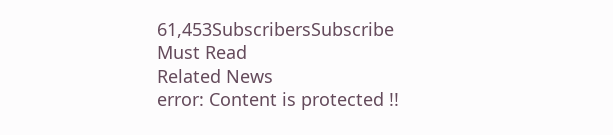61,453SubscribersSubscribe
Must Read
Related News
error: Content is protected !!